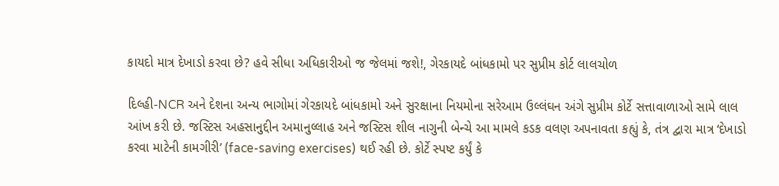કાયદો માત્ર દેખાડો કરવા છે? હવે સીધા અધિકારીઓ જ જેલમાં જશે!, ગેરકાયદે બાંધકામો પર સુપ્રીમ કોર્ટ લાલચોળ

દિલ્હી-NCR અને દેશના અન્ય ભાગોમાં ગેરકાયદે બાંધકામો અને સુરક્ષાના નિયમોના સરેઆમ ઉલ્લંઘન અંગે સુપ્રીમ કોર્ટે સત્તાવાળાઓ સામે લાલ આંખ કરી છે. જસ્ટિસ અહસાનુદ્દીન અમાનુલ્લાહ અને જસ્ટિસ શીલ નાગુની બેન્ચે આ મામલે કડક વલણ અપનાવતા કહ્યું કે, તંત્ર દ્વારા માત્ર ‘દેખાડો કરવા માટેની કામગીરી’ (face-saving exercises) થઈ રહી છે. કોર્ટે સ્પષ્ટ કર્યું કે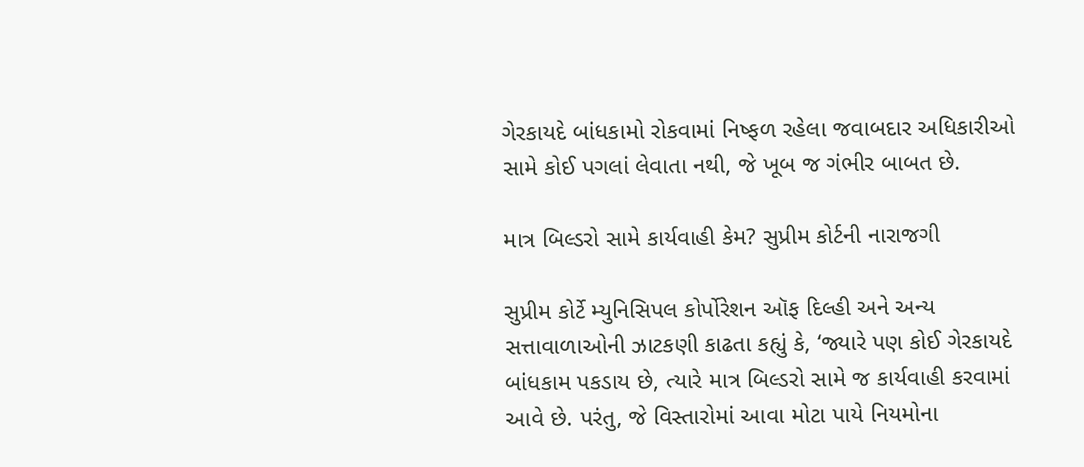ગેરકાયદે બાંધકામો રોકવામાં નિષ્ફળ રહેલા જવાબદાર અધિકારીઓ સામે કોઈ પગલાં લેવાતા નથી, જે ખૂબ જ ગંભીર બાબત છે.

માત્ર બિલ્ડરો સામે કાર્યવાહી કેમ? સુપ્રીમ કોર્ટની નારાજગી

સુપ્રીમ કોર્ટે મ્યુનિસિપલ કોર્પોરેશન ઑફ દિલ્હી અને અન્ય સત્તાવાળાઓની ઝાટકણી કાઢતા કહ્યું કે, ‘જ્યારે પણ કોઈ ગેરકાયદે બાંધકામ પકડાય છે, ત્યારે માત્ર બિલ્ડરો સામે જ કાર્યવાહી કરવામાં આવે છે. પરંતુ, જે વિસ્તારોમાં આવા મોટા પાયે નિયમોના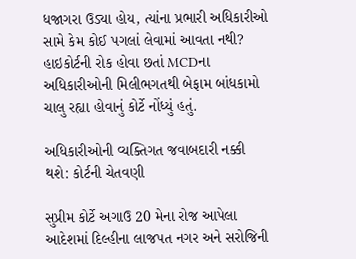ધજાગરા ઉડ્યા હોય, ત્યાંના પ્રભારી અધિકારીઓ સામે કેમ કોઈ પગલાં લેવામાં આવતા નથી? હાઇકોર્ટની રોક હોવા છતાં MCDના અધિકારીઓની મિલીભગતથી બેફામ બાંધકામો ચાલુ રહ્યા હોવાનું કોર્ટે નોંધ્યું હતું.

અધિકારીઓની વ્યક્તિગત જવાબદારી નક્કી થશે: કોર્ટની ચેતવણી

સુપ્રીમ કોર્ટે અગાઉ 20 મેના રોજ આપેલા આદેશમાં દિલ્હીના લાજપત નગર અને સરોજિની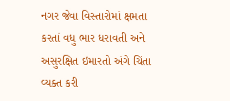નગર જેવા વિસ્તારોમાં ક્ષમતા કરતાં વધુ ભાર ધરાવતી અને અસુરક્ષિત ઇમારતો અંગે ચિંતા વ્યક્ત કરી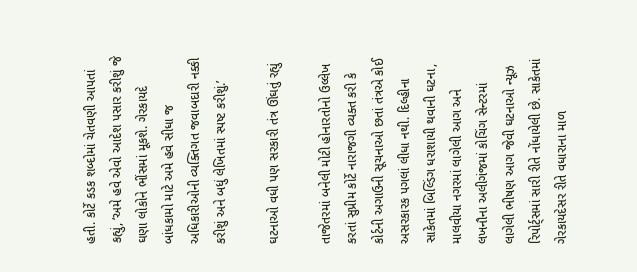હતી. કોર્ટે કડક શબ્દોમાં ચેતવણી આપતાં કહ્યું, ‘અમે હવે એવો આદેશ પસાર કરીશું જે ઘણા લોકોને ભીંસમાં મૂકશે. ગેરકાયદે બાંધકામો માટે અમે હવે સીધા જ અધિકારીઓની વ્યક્તિગત જવાબદારી નક્કી કરીશું અને બધું લેખિતમાં સ્પષ્ટ કરીશું.’

ઘટનાઓ વધી પણ સરકારી તંત્ર ઊંઘતું રહ્યું

તાજેતરમાં બનેલી મોટી હોનારતોનો ઉલ્લેખ કરતાં સુપ્રીમ કોર્ટે નારાજગી વ્યક્ત કરી કે કોર્ટની અગાઉની સૂચનાઓ છતાં તંત્રએ કોઈ અસરકારક પગલાં લીધા નથી. દિલ્હીના સાકેતમાં બિલ્ડિંગ ધરાશાયી થવાની ઘટના, માલવીયા નગરમાં લાગેલી આગ અને લખનૌના અલીગંજમાં કોચિંગ સેન્ટરમાં લાગેલી ભીષણ આગ જેવી ઘટનાઓ ન્યૂઝ રિપોર્ટ્સમાં સારી રીતે નોંધાયેલી છે. સાકેતમાં ગેરકાયદેસર રીતે વધારાના માળ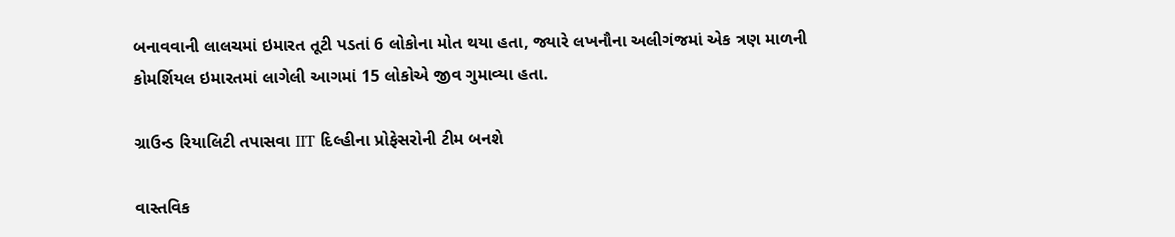બનાવવાની લાલચમાં ઇમારત તૂટી પડતાં 6 લોકોના મોત થયા હતા, જ્યારે લખનૌના અલીગંજમાં એક ત્રણ માળની કોમર્શિયલ ઇમારતમાં લાગેલી આગમાં 15 લોકોએ જીવ ગુમાવ્યા હતા.

ગ્રાઉન્ડ રિયાલિટી તપાસવા IIT દિલ્હીના પ્રોફેસરોની ટીમ બનશે

વાસ્તવિક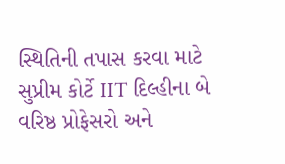સ્થિતિની તપાસ કરવા માટે સુપ્રીમ કોર્ટે IIT દિલ્હીના બે વરિષ્ઠ પ્રોફેસરો અને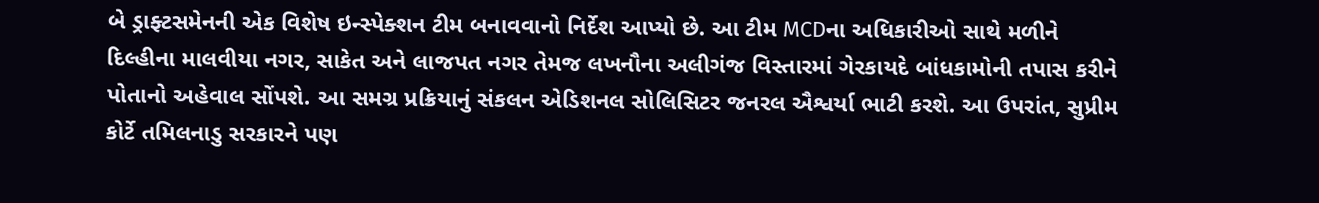બે ડ્રાફ્ટસમેનની એક વિશેષ ઇન્સ્પેક્શન ટીમ બનાવવાનો નિર્દેશ આપ્યો છે. આ ટીમ MCDના અધિકારીઓ સાથે મળીને દિલ્હીના માલવીયા નગર, સાકેત અને લાજપત નગર તેમજ લખનૌના અલીગંજ વિસ્તારમાં ગેરકાયદે બાંધકામોની તપાસ કરીને પોતાનો અહેવાલ સોંપશે. આ સમગ્ર પ્રક્રિયાનું સંકલન એડિશનલ સોલિસિટર જનરલ ઐશ્વર્યા ભાટી કરશે. આ ઉપરાંત, સુપ્રીમ કોર્ટે તમિલનાડુ સરકારને પણ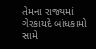તેમના રાજ્યમાં ગેરકાયદે બાંધકામો સામે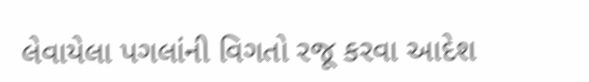લેવાયેલા પગલાંની વિગતો રજૂ કરવા આદેશ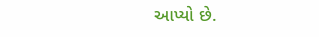આપ્યો છે.